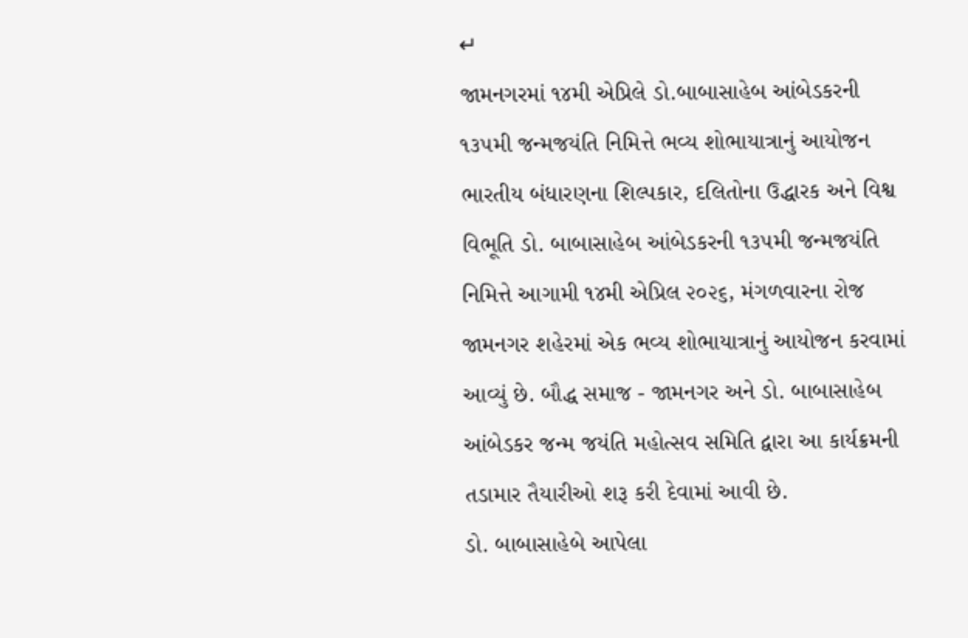↵
જામનગરમાં ૧૪મી એપ્રિલે ડો.બાબાસાહેબ આંબેડકરની ૧૩૫મી જન્મજયંતિ નિમિત્તે ભવ્ય શોભાયાત્રાનું આયોજન
ભારતીય બંધારણના શિલ્પકાર, દલિતોના ઉદ્ધારક અને વિશ્વ વિભૂતિ ડો. બાબાસાહેબ આંબેડકરની ૧૩૫મી જન્મજયંતિ નિમિત્તે આગામી ૧૪મી એપ્રિલ ૨૦૨૬, મંગળવારના રોજ જામનગર શહેરમાં એક ભવ્ય શોભાયાત્રાનું આયોજન કરવામાં આવ્યું છે. બૌદ્ધ સમાજ - જામનગર અને ડો. બાબાસાહેબ આંબેડકર જન્મ જયંતિ મહોત્સવ સમિતિ દ્વારા આ કાર્યક્રમની તડામાર તૈયારીઓ શરૂ કરી દેવામાં આવી છે.
ડો. બાબાસાહેબે આપેલા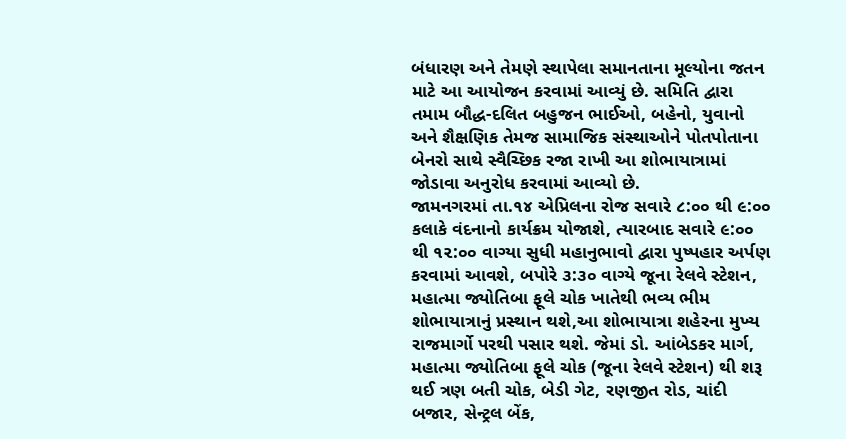બંધારણ અને તેમણે સ્થાપેલા સમાનતાના મૂલ્યોના જતન માટે આ આયોજન કરવામાં આવ્યું છે. સમિતિ દ્વારા તમામ બૌદ્ધ-દલિત બહુજન ભાઈઓ, બહેનો, યુવાનો અને શૈક્ષણિક તેમજ સામાજિક સંસ્થાઓને પોતપોતાના બેનરો સાથે સ્વૈચ્છિક રજા રાખી આ શોભાયાત્રામાં જોડાવા અનુરોધ કરવામાં આવ્યો છે.
જામનગરમાં તા.૧૪ એપ્રિલના રોજ સવારે ૮:૦૦ થી ૯:૦૦ કલાકે વંદનાનો કાર્યક્રમ યોજાશે, ત્યારબાદ સવારે ૯:૦૦ થી ૧૨:૦૦ વાગ્યા સુધી મહાનુભાવો દ્વારા પુષ્પહાર અર્પણ કરવામાં આવશે, બપોરે ૩:૩૦ વાગ્યે જૂના રેલવે સ્ટેશન, મહાત્મા જ્યોતિબા ફૂલે ચોક ખાતેથી ભવ્ય ભીમ શોભાયાત્રાનું પ્રસ્થાન થશે,આ શોભાયાત્રા શહેરના મુખ્ય રાજમાર્ગો પરથી પસાર થશે. જેમાં ડો. આંબેડકર માર્ગ, મહાત્મા જ્યોતિબા ફૂલે ચોક (જૂના રેલવે સ્ટેશન) થી શરૂ થઈ ત્રણ બતી ચોક, બેડી ગેટ, રણજીત રોડ, ચાંદી બજાર, સેન્ટ્રલ બેંક,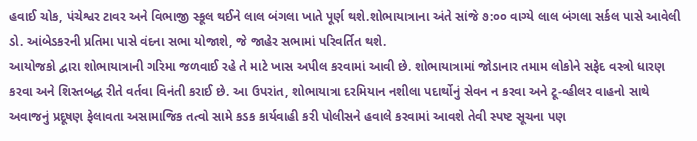હવાઈ ચોક, પંચેશ્વર ટાવર અને વિભાજી સ્કૂલ થઈને લાલ બંગલા ખાતે પૂર્ણ થશે.શોભાયાત્રાના અંતે સાંજે ૭:૦૦ વાગ્યે લાલ બંગલા સર્કલ પાસે આવેલી ડો. આંબેડકરની પ્રતિમા પાસે વંદના સભા યોજાશે, જે જાહેર સભામાં પરિવર્તિત થશે.
આયોજકો દ્વારા શોભાયાત્રાની ગરિમા જળવાઈ રહે તે માટે ખાસ અપીલ કરવામાં આવી છે. શોભાયાત્રામાં જોડાનાર તમામ લોકોને સફેદ વસ્ત્રો ધારણ કરવા અને શિસ્તબદ્ધ રીતે વર્તવા વિનંતી કરાઈ છે. આ ઉપરાંત, શોભાયાત્રા દરમિયાન નશીલા પદાર્થોનું સેવન ન કરવા અને ટૂ-વ્હીલર વાહનો સાથે અવાજનું પ્રદૂષણ ફેલાવતા અસામાજિક તત્વો સામે કડક કાર્યવાહી કરી પોલીસને હવાલે કરવામાં આવશે તેવી સ્પષ્ટ સૂચના પણ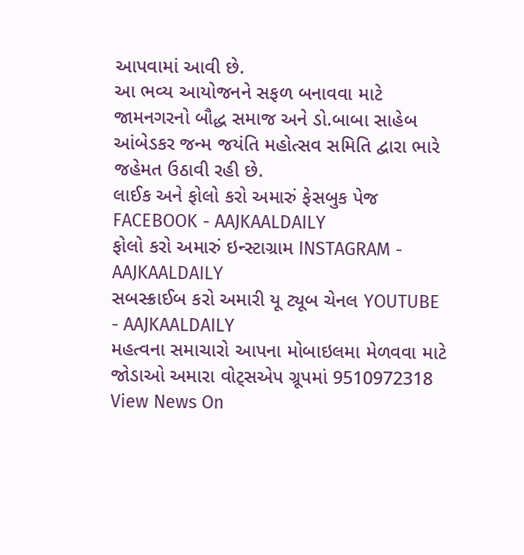આપવામાં આવી છે.
આ ભવ્ય આયોજનને સફળ બનાવવા માટે જામનગરનો બૌદ્ધ સમાજ અને ડો.બાબા સાહેબ આંબેડકર જન્મ જયંતિ મહોત્સવ સમિતિ દ્વારા ભારે જહેમત ઉઠાવી રહી છે.
લાઈક અને ફોલો કરો અમારું ફેસબુક પેજ FACEBOOK - AAJKAALDAILY
ફોલો કરો અમારું ઇન્સ્ટાગ્રામ INSTAGRAM - AAJKAALDAILY
સબસ્ક્રાઈબ કરો અમારી યૂ ટ્યૂબ ચેનલ YOUTUBE - AAJKAALDAILY
મહત્વના સમાચારો આપના મોબાઇલમા મેળવવા માટે જોડાઓ અમારા વોટ્સએપ ગ્રૂપમાં 9510972318
View News On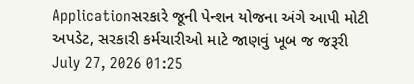Applicationસરકારે જૂની પેન્શન યોજના અંગે આપી મોટી અપડેટ, સરકારી કર્મચારીઓ માટે જાણવું ખૂબ જ જરૂરી
July 27, 2026 01:25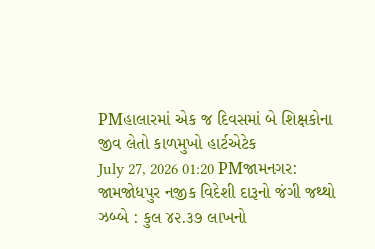PMહાલારમાં એક જ દિવસમાં બે શિક્ષકોના જીવ લેતો કાળમુખો હાર્ટએટેક
July 27, 2026 01:20 PMજામનગર: જામજોધપુર નજીક વિદેશી દારૂનો જંગી જથ્થો ઝબ્બે : કુલ ૪૨.૩૭ લાખનો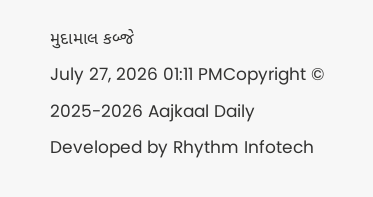મુદામાલ કબ્જે
July 27, 2026 01:11 PMCopyright © 2025-2026 Aajkaal Daily
Developed by Rhythm Infotech